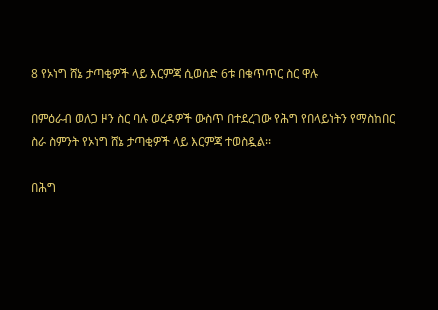8 የኦነግ ሸኔ ታጣቂዎች ላይ እርምጃ ሲወሰድ 6ቱ በቁጥጥር ስር ዋሉ

በምዕራብ ወለጋ ዞን ስር ባሉ ወረዳዎች ውስጥ በተደረገው የሕግ የበላይነትን የማስከበር ስራ ስምንት የኦነግ ሸኔ ታጣቂዎች ላይ እርምጃ ተወስዷል፡፡

በሕግ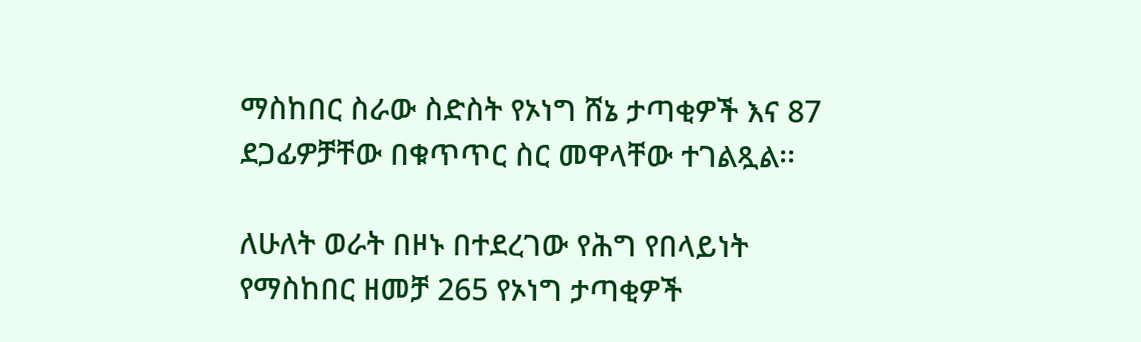ማስከበር ስራው ስድስት የኦነግ ሸኔ ታጣቂዎች እና 87 ደጋፊዎቻቸው በቁጥጥር ስር መዋላቸው ተገልጿል፡፡

ለሁለት ወራት በዞኑ በተደረገው የሕግ የበላይነት የማስከበር ዘመቻ 265 የኦነግ ታጣቂዎች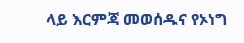ላይ እርምጃ መወሰዱና የኦነግ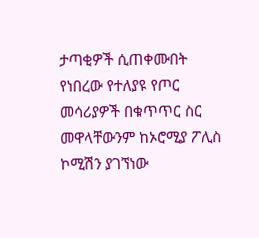ታጣቂዎች ሲጠቀሙበት የነበረው የተለያዩ የጦር መሳሪያዎች በቁጥጥር ስር መዋላቸውንም ከኦሮሚያ ፖሊስ ኮሚሽን ያገኘነው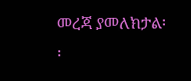መረጃ ያመለክታል፡፡